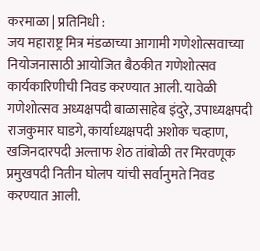करमाळा | प्रतिनिधी :
जय महाराष्ट्र मित्र मंडळाच्या आगामी गणेशोत्सवाच्या नियोजनासाठी आयोजित बैठकीत गणेशोत्सव कार्यकारिणीची निवड करण्यात आली. यावेळी गणेशोत्सव अध्यक्षपदी बाळासाहेब इंदुरे, उपाध्यक्षपदी राजकुमार घाडगे, कार्याध्यक्षपदी अशोक चव्हाण, खजिनदारपदी अल्ताफ शेठ तांबोळी तर मिरवणूक प्रमुखपदी नितीन घोलप यांची सर्वानुमते निवड करण्यात आली.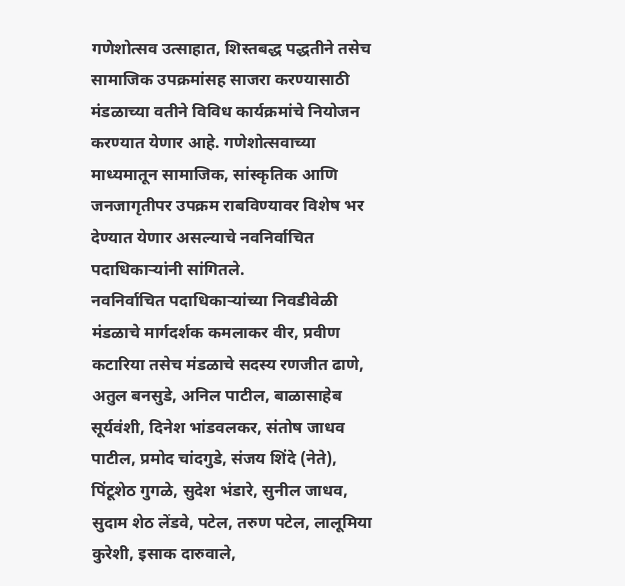गणेशोत्सव उत्साहात, शिस्तबद्ध पद्धतीने तसेच सामाजिक उपक्रमांसह साजरा करण्यासाठी मंडळाच्या वतीने विविध कार्यक्रमांचे नियोजन करण्यात येणार आहे. गणेशोत्सवाच्या माध्यमातून सामाजिक, सांस्कृतिक आणि जनजागृतीपर उपक्रम राबविण्यावर विशेष भर देण्यात येणार असल्याचे नवनिर्वाचित पदाधिकाऱ्यांनी सांगितले.
नवनिर्वाचित पदाधिकाऱ्यांच्या निवडीवेळी मंडळाचे मार्गदर्शक कमलाकर वीर, प्रवीण कटारिया तसेच मंडळाचे सदस्य रणजीत ढाणे, अतुल बनसुडे, अनिल पाटील, बाळासाहेब सूर्यवंशी, दिनेश भांडवलकर, संतोष जाधव पाटील, प्रमोद चांदगुडे, संजय शिंदे (नेते), पिंटूशेठ गुगळे, सुदेश भंडारे, सुनील जाधव, सुदाम शेठ लेंडवे, पटेल, तरुण पटेल, लालूमिया कुरेशी, इसाक दारुवाले,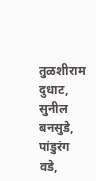तुळशीराम दुधाट, सुनील बनसुडे, पांडुरंग वडे,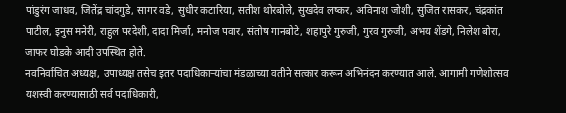पांडुरंग जाधव, जितेंद्र चांदगुडे, सागर वडे, सुधीर कटारिया, सतीश थोरबोले, सुखदेव लष्कर, अविनाश जोशी, सुजित रासकर, चंद्रकांत पाटील, इनुस मनेरी, राहुल परदेशी, दादा मिर्जा, मनोज पवार, संतोष गानबोटे, शहापुरे गुरुजी, गुरव गुरुजी, अभय शेंडगे, निलेश बोरा, जाफर घोडके आदी उपस्थित होते.
नवनिर्वाचित अध्यक्ष, उपाध्यक्ष तसेच इतर पदाधिकाऱ्यांचा मंडळाच्या वतीने सत्कार करून अभिनंदन करण्यात आले. आगामी गणेशोत्सव यशस्वी करण्यासाठी सर्व पदाधिकारी,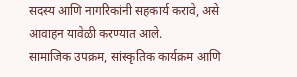सदस्य आणि नागरिकांनी सहकार्य करावे, असे आवाहन यावेळी करण्यात आले.
सामाजिक उपक्रम, सांस्कृतिक कार्यक्रम आणि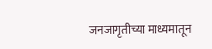जनजागृतीच्या माध्यमातून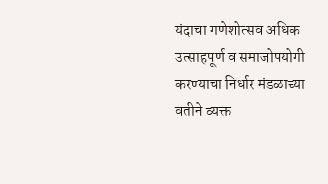यंदाचा गणेशोत्सव अधिक उत्साहपूर्ण व समाजोपयोगी करण्याचा निर्धार मंडळाच्या वतीने व्यक्त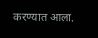करण्यात आला.